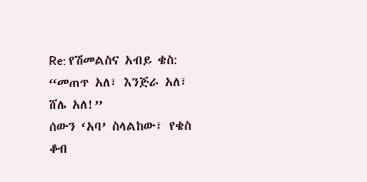Re: የሽመልስና አብይ ቄስ: “መጠጥ አለ፣ እንጅራ አለ፣ ሸሌ አለ!”
ሰውን ‘አባ’ ስላልከው፣ የቄስ ቆብ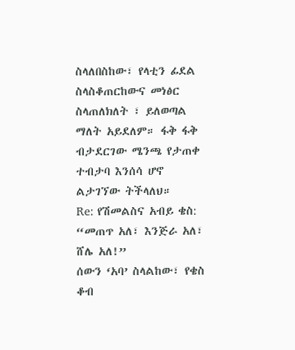ስላለበስከው፣ የላቲን ፊደል ስላስቆጠርከውና መነፅር ስላጠለክለት ፣ ይለወጣል ማለት አይደለም። ፋቅ ፋቅ ብታደርገው ሜንጫ የታጠቀ ተብታባ እንሰሳ ሆኖ ልታገኘው ትችላለህ።
Re: የሽመልስና አብይ ቄስ: “መጠጥ አለ፣ እንጅራ አለ፣ ሸሌ አለ!”
ሰውን ‘አባ’ ስላልከው፣ የቄስ ቆብ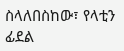ስላለበስከው፣ የላቲን ፊደል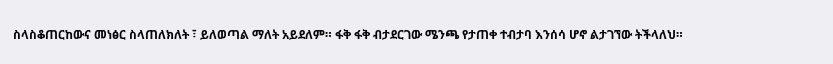ስላስቆጠርከውና መነፅር ስላጠለክለት ፣ ይለወጣል ማለት አይደለም። ፋቅ ፋቅ ብታደርገው ሜንጫ የታጠቀ ተብታባ እንሰሳ ሆኖ ልታገኘው ትችላለህ።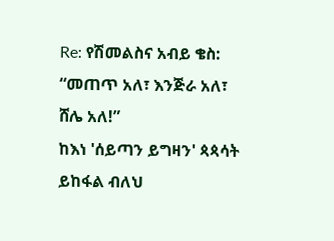Re: የሽመልስና አብይ ቄስ: “መጠጥ አለ፣ እንጅራ አለ፣ ሸሌ አለ!”
ከእነ 'ሰይጣን ይግዛን' ጳጳሳት ይከፋል ብለህ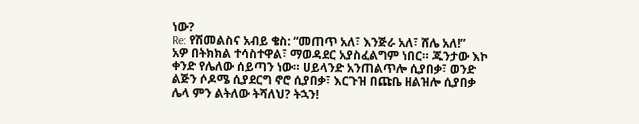ነው?
Re: የሽመልስና አብይ ቄስ: “መጠጥ አለ፣ እንጅራ አለ፣ ሸሌ አለ!”
አዎ በትክክል ተሳስተዋል፣ ማወዳደር አያስፈልግም ነበር። ጁንታው እኮ ቀንድ የሌለው ሰይጣን ነው። ሀይላንድ አንጠልጥሎ ሲያበቃ፣ ወንድ ልጅን ሶዶሜ ሲያደርግ ኖሮ ሲያበቃ፣ እርጉዝ በጩቤ ዘልዝሎ ሲያበቃ ሌላ ምን ልትለው ትሻለህ? ትኋን!